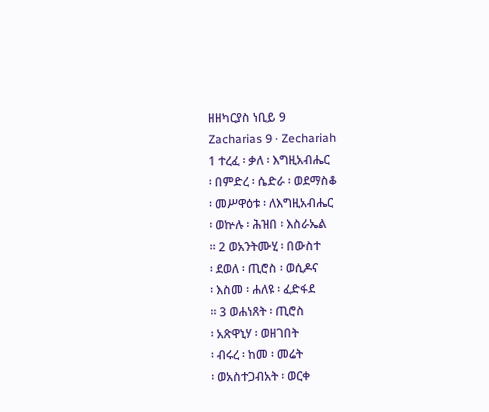ዘዘካርያስ ነቢይ 9
Zacharias 9 · Zechariah
1 ተረፈ ፡ ቃለ ፡ እግዚአብሔር
፡ በምድረ ፡ ሴድራ ፡ ወደማስቆ
፡ መሥዋዕቱ ፡ ለእግዚአብሔር
፡ ወኵሉ ፡ ሕዝበ ፡ እስራኤል
። 2 ወአንትሙሂ ፡ በውስተ
፡ ደወለ ፡ ጢሮስ ፡ ወሲዶና
፡ እስመ ፡ ሐለዩ ፡ ፈድፋደ
። 3 ወሐነጸት ፡ ጢሮስ
፡ አጽዋኒሃ ፡ ወዘገበት
፡ ብሩረ ፡ ከመ ፡ መሬት
፡ ወአስተጋብአት ፡ ወርቀ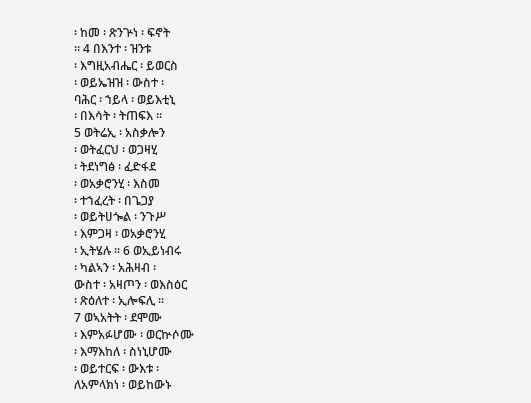፡ ከመ ፡ ጽንጕነ ፡ ፍኖት
። 4 በእንተ ፡ ዝንቱ
፡ እግዚአብሔር ፡ ይወርስ
፡ ወይኤዝዝ ፡ ውስተ ፡
ባሕር ፡ ኀይላ ፡ ወይእቲኒ
፡ በእሳት ፡ ትጠፍእ ።
5 ወትሬኢ ፡ አስቃሎን
፡ ወትፈርህ ፡ ወጋዛሂ
፡ ትደነግፅ ፡ ፈድፋደ
፡ ወአቃሮንሂ ፡ እስመ
፡ ተኀፈረት ፡ በጌጋያ
፡ ወይትሀጐል ፡ ንጉሥ
፡ እምጋዛ ፡ ወአቃሮንሂ
፡ ኢትሄሉ ። 6 ወኢይነብሩ
፡ ካልኣን ፡ አሕዛብ ፡
ውስተ ፡ አዛጦን ፡ ወእስዕር
፡ ጽዕለተ ፡ ኢሎፍሊ ።
7 ወኣአትት ፡ ደሞሙ
፡ እምአፉሆሙ ፡ ወርኵሶሙ
፡ እማእከለ ፡ ስነኒሆሙ
፡ ወይተርፍ ፡ ውእቱ ፡
ለአምላክነ ፡ ወይከውኑ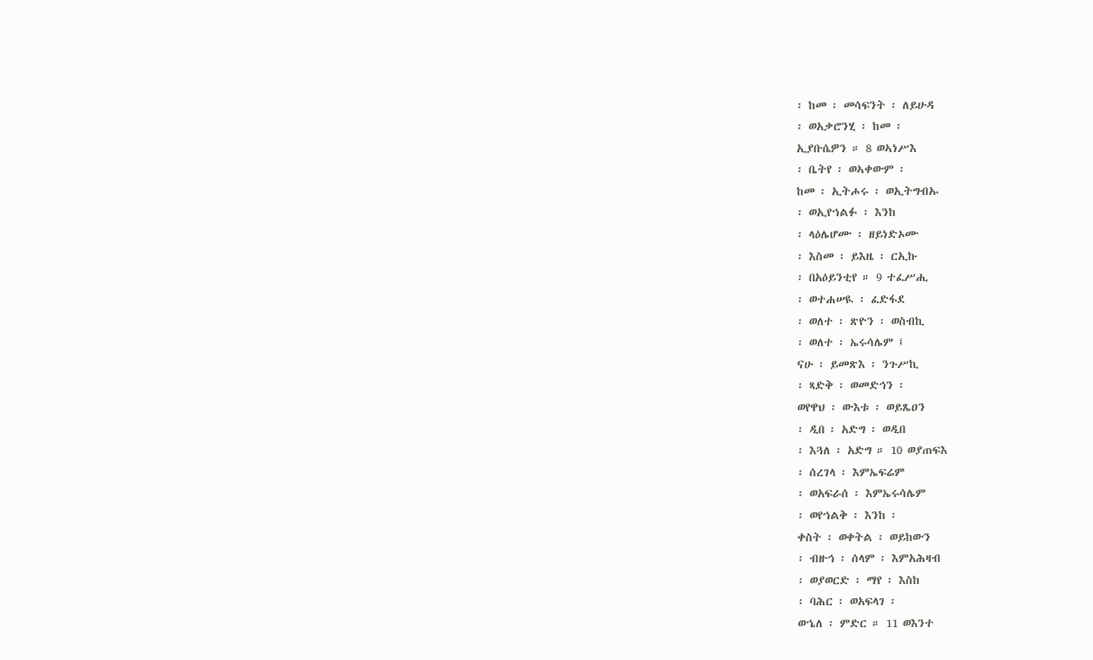፡ ከመ ፡ መሳፍንት ፡ ለይሁዳ
፡ ወአቃሮንሂ ፡ ከመ ፡
ኢያቡሴዎን ። 8 ወኣነሥእ
፡ ቤትየ ፡ ወኣቀውም ፡
ከመ ፡ ኢትሖሩ ፡ ወኢትግብኡ
፡ ወኢየኀልፉ ፡ እንከ
፡ ላዕሌሆሙ ፡ ዘይነድኦሙ
፡ እስመ ፡ ይእዜ ፡ ርኢኩ
፡ በአዕይንቲየ ። 9 ተፈሥሒ
፡ ወተሐሠዪ ፡ ፈድፋደ
፡ ወለተ ፡ ጽዮን ፡ ወስብኪ
፡ ወለተ ፡ ኤሩሳሌም ፤
ናሁ ፡ ይመጽእ ፡ ንጉሥኪ
፡ ጻድቅ ፡ ወመድኅን ፡
ወየዋህ ፡ ውእቱ ፡ ወይጼዐን
፡ ዲበ ፡ አድግ ፡ ወዲበ
፡ እጓለ ፡ አድግ ። 10 ወያጠፍእ
፡ ሰረገላ ፡ እምኤፍሬም
፡ ወአፍራሰ ፡ እምኤሩሳሌም
፡ ወየኀልቅ ፡ እንከ ፡
ቀስት ፡ ወቀትል ፡ ወይከውን
፡ ብዙኅ ፡ ሰላም ፡ እምአሕዛብ
፡ ወያወርድ ፡ ማየ ፡ እስከ
፡ ባሕር ፡ ወአፍላገ ፡
ወኄለ ፡ ምድር ። 11 ወእንተ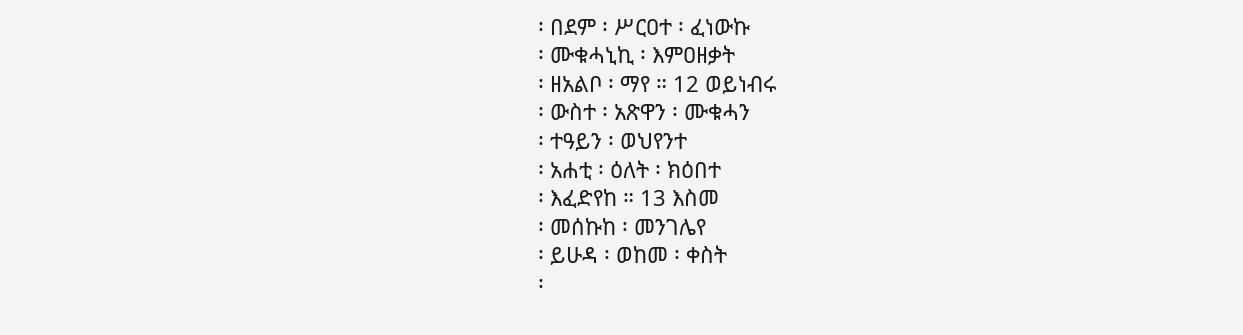፡ በደም ፡ ሥርዐተ ፡ ፈነውኩ
፡ ሙቁሓኒኪ ፡ እምዐዘቃት
፡ ዘአልቦ ፡ ማየ ። 12 ወይነብሩ
፡ ውስተ ፡ አጽዋን ፡ ሙቁሓን
፡ ተዓይን ፡ ወህየንተ
፡ አሐቲ ፡ ዕለት ፡ ክዕበተ
፡ እፈድየከ ። 13 እስመ
፡ መሰኩከ ፡ መንገሌየ
፡ ይሁዳ ፡ ወከመ ፡ ቀስት
፡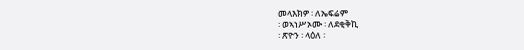መላእክዎ ፡ ለኤፍሬም
፡ ወኣነሥኦሙ ፡ ለደቂቅኪ
፡ ጽዮን ፡ ላዕለ ፡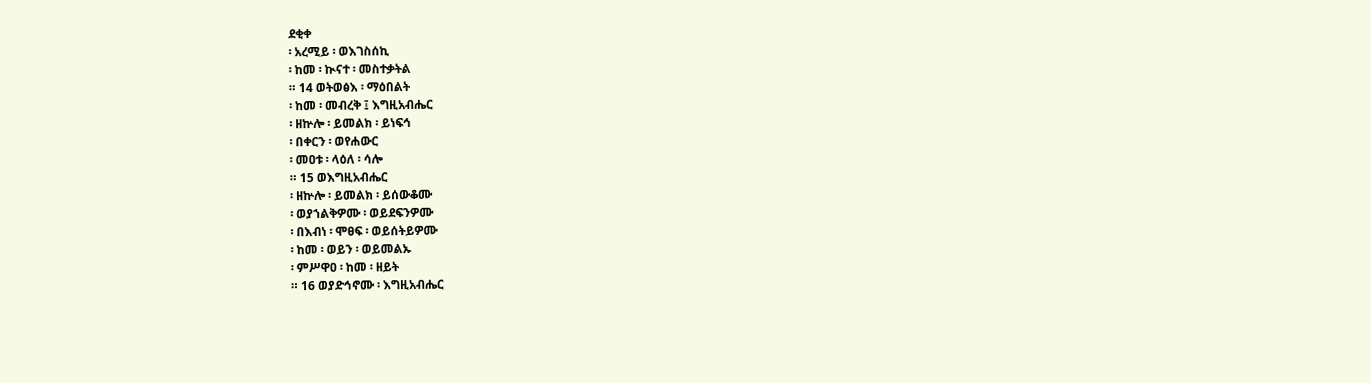ደቂቀ
፡ አረሚይ ፡ ወእገስሰኪ
፡ ከመ ፡ ኲናተ ፡ መስተቃትል
። 14 ወትወፅእ ፡ ማዕበልት
፡ ከመ ፡ መብረቅ ፤ እግዚአብሔር
፡ ዘኵሎ ፡ ይመልክ ፡ ይነፍኅ
፡ በቀርን ፡ ወየሐውር
፡ መዐቱ ፡ ላዕለ ፡ ሳሎ
። 15 ወእግዚአብሔር
፡ ዘኵሎ ፡ ይመልክ ፡ ይሰውቆሙ
፡ ወያኀልቅዎሙ ፡ ወይደፍንዎሙ
፡ በእብነ ፡ ሞፀፍ ፡ ወይሰትይዎሙ
፡ ከመ ፡ ወይን ፡ ወይመልኡ
፡ ምሥዋዐ ፡ ከመ ፡ ዘይት
። 16 ወያድኅኖሙ ፡ እግዚአብሔር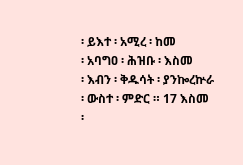፡ ይእተ ፡ አሚረ ፡ ከመ
፡ አባግዐ ፡ ሕዝቡ ፡ እስመ
፡ እብን ፡ ቅዱሳት ፡ ያንኰረኵራ
፡ ውስተ ፡ ምድር ። 17 እስመ
፡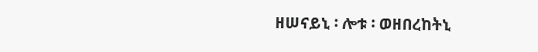ዘሠናይኒ ፡ ሎቱ ፡ ወዘበረከትኒ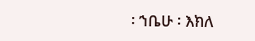፡ ኀቤሁ ፡ እክለ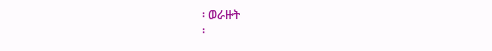፡ ወራዙት
፡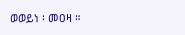ወወይነ ፡ መዐዛ ።